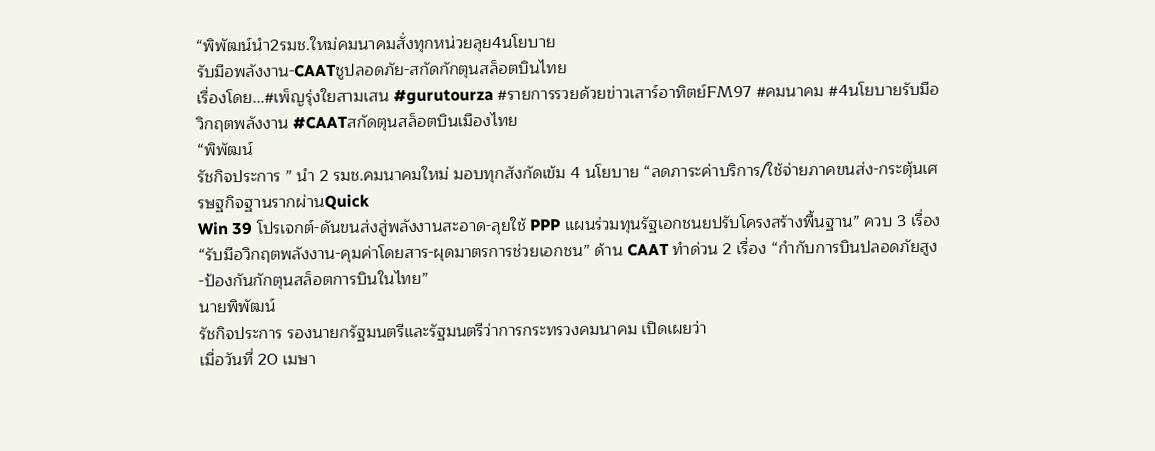“พิพัฒน์นำ2รมช.ใหม่คมนาคมสั่งทุกหน่วยลุย4นโยบาย
รับมือพลังงาน-CAATชูปลอดภัย-สกัดกักตุนสล็อตบินไทย
เรื่องโดย...#เพ็ญรุ่งใยสามเสน #gurutourza #รายการรวยด้วยข่าวเสาร์อาทิตย์FM97 #คมนาคม #4นโยบายรับมือวิกฤตพลังงาน #CAATสกัดตุนสล็อตบินเมืองไทย
“พิพัฒน์
รัชกิจประการ ” นำ 2 รมช.คมนาคมใหม่ มอบทุกสังกัดเข้ม 4 นโยบาย “ลดภาระค่าบริการ/ใช้จ่ายภาคขนส่ง-กระตุ้นเศรษฐกิจฐานรากผ่านQuick
Win 39 โปรเจกต์-ดันขนส่งสู่พลังงานสะอาด-ลุยใช้ PPP แผนร่วมทุนรัฐเอกชนยปรับโครงสร้างพื้นฐาน” ควบ 3 เรื่อง
“รับมือวิกฤตพลังงาน-คุมค่าโดยสาร-ผุดมาตรการช่วยเอกชน” ด้าน CAAT ทำด่วน 2 เรื่อง “กำกับการบินปลอดภัยสูง-ป้องกันกักตุนสล็อตการบินในไทย”
นายพิพัฒน์
รัชกิจประการ รองนายกรัฐมนตรีและรัฐมนตรีว่าการกระทรวงคมนาคม เปิดเผยว่า
เมื่อวันที่ 20 เมษา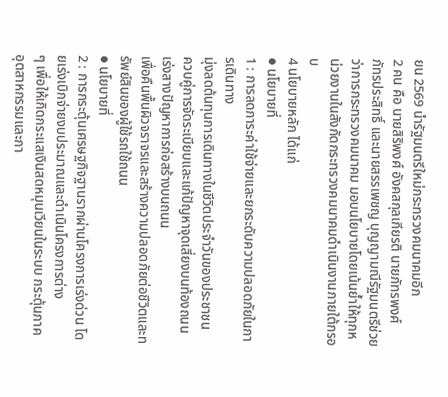ยน 2569 นำรัฐมนตรีใหม่กระทรวงคมนาคมอีก
2 คน คือ นายสิริพงศ์ อังคสกุลเกียรติ นายภัทรพงศ์
ภัทรประสิทธิ์ และนายสรรเพชญ บุญญามณีรัฐมนตรีช่วยว่าการกระทรวงคมนาคม มอบนโยบายโดยเน้นย้ำให้ทุกหน่วยงานในสังกัดกระทรวงคมนาคมดำเนินงานภายใต้กรอบ
4 นโยบายหลัก ได้แก่
● นโยบายที่
1 : การลดภาระค่าใช้จ่ายและยกระดับความปลอดภัยในการเดินทาง
มุ่งลดต้นทุนการเดินทางในชีวิตประจำวันของประชาชน
ควบคู่การจัดระเบียบและแก้ปัญหาจุดเสี่ยงบนท้องถนน เร่งสางปัญหาการก่อสร้างบนถนน
เพื่อคืนพื้นผิวจราจรและสร้างความปลอดภัยต่อชีวิตและทรัพย์สินของผู้ใช้รถใช้ถนน
● นโยบายที่
2 : การกระตุ้นเศรษฐกิจฐานรากผ่านโครงการเร่งด่วน โดยเร่งเบิกจ่ายงบประมาณและดำเนินโครงการต่าง
ๆ เพื่อให้เกิดกระแสเงินสดหมุนเวียนในระบบ กระตุ้นภาคอุตสาหกรรมและกา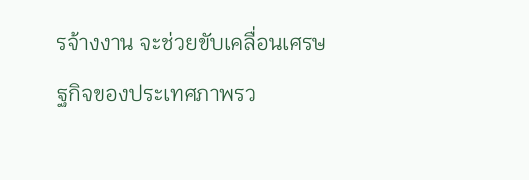รจ้างงาน จะช่วยขับเคลื่อนเศรษฐกิจของประเทศภาพรว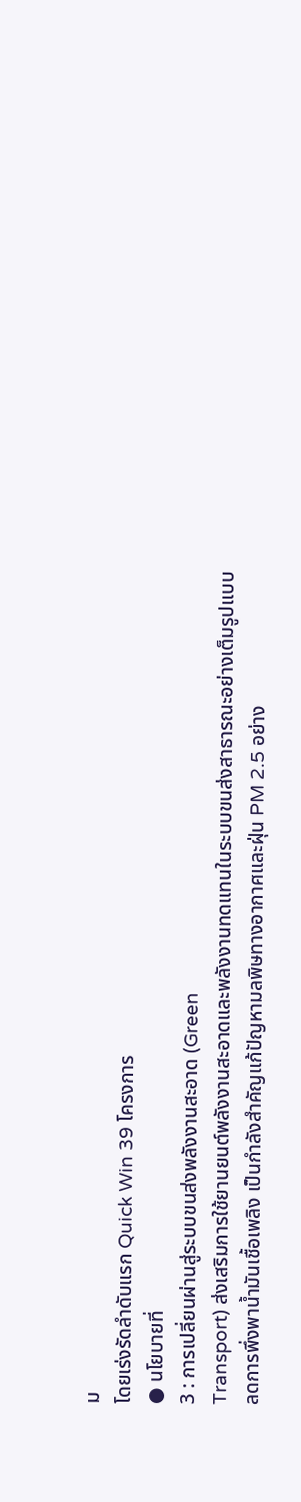ม
โดยเร่งรัดลำดับแรก Quick Win 39 โครงการ
● นโยบายที่
3 : การเปลี่ยนผ่านสู่ระบบขนส่งพลังงานสะอาด (Green
Transport) ส่งเสริมการใช้ยานยนต์พลังงานสะอาดและพลังงานทดแทนในระบบขนส่งสาธารณะอย่างเต็มรูปแบบ
ลดการพึ่งพาน้ำมันเชื้อเพลิง เป็นกำลังสำคัญแก้ปัญหามลพิษทางอากาศและฝุ่น PM 2.5 อย่าง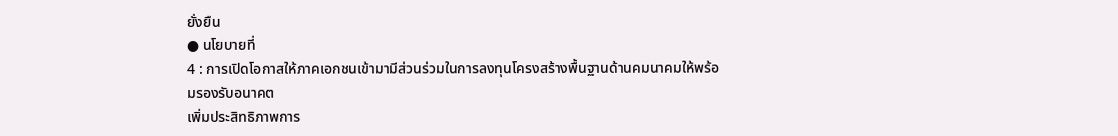ยั่งยืน
● นโยบายที่
4 : การเปิดโอกาสให้ภาคเอกชนเข้ามามีส่วนร่วมในการลงทุนโครงสร้างพื้นฐานด้านคมนาคมให้พร้อมรองรับอนาคต
เพิ่มประสิทธิภาพการ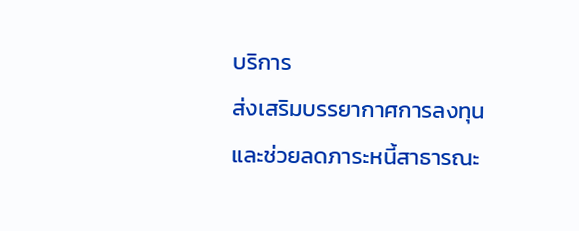บริการ
ส่งเสริมบรรยากาศการลงทุน และช่วยลดภาระหนี้สาธารณะ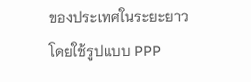ของประเทศในระยะยาว
โดยใช้รูปแบบ PPP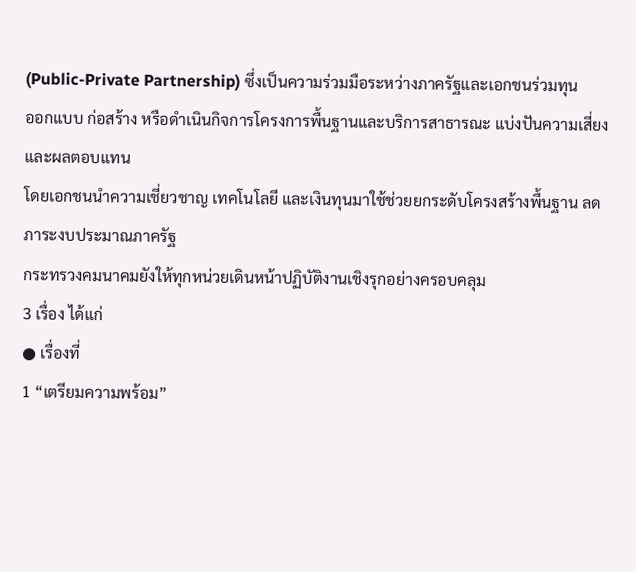(Public-Private Partnership) ซึ่งเป็นความร่วมมือระหว่างภาครัฐและเอกชนร่วมทุน
ออกแบบ ก่อสร้าง หรือดำเนินกิจการโครงการพื้นฐานและบริการสาธารณะ แบ่งปันความเสี่ยงและผลตอบแทน
โดยเอกชนนำความเชี่ยวชาญ เทคโนโลยี และเงินทุนมาใช้ช่วยยกระดับโครงสร้างพื้นฐาน ลดภาระงบประมาณภาครัฐ
กระทรวงคมนาคมยังให้ทุกหน่วยเดินหน้าปฏิบัติงานเชิงรุกอย่างครอบคลุม
3 เรื่อง ได้แก่
● เรื่องที่
1 “เตรียมความพร้อม”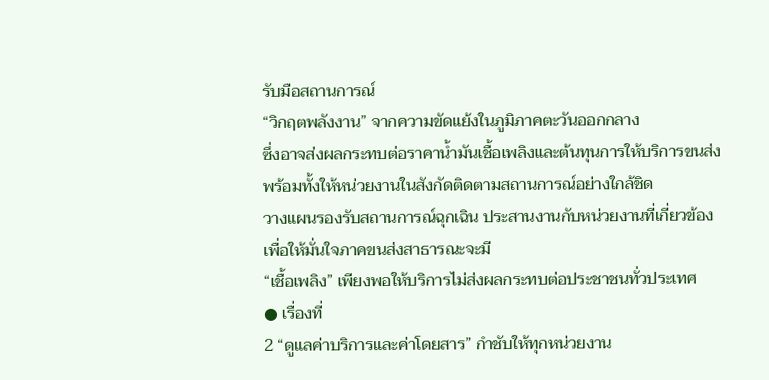รับมือสถานการณ์
“วิกฤตพลังงาน” จากความขัดแย้งในภูมิภาคตะวันออกกลาง
ซึ่งอาจส่งผลกระทบต่อราคาน้ำมันเชื้อเพลิงและต้นทุนการให้บริการขนส่ง พร้อมทั้งให้หน่วยงานในสังกัดติดตามสถานการณ์อย่างใกล้ชิด
วางแผนรองรับสถานการณ์ฉุกเฉิน ประสานงานกับหน่วยงานที่เกี่ยวข้อง เพื่อให้มั่นใจภาคขนส่งสาธารณะจะมี
“เชื้อเพลิง” เพียงพอให้บริการไม่ส่งผลกระทบต่อประชาชนทั่วประเทศ
● เรื่องที่
2 “ดูแลค่าบริการและค่าโดยสาร” กำชับให้ทุกหน่วยงาน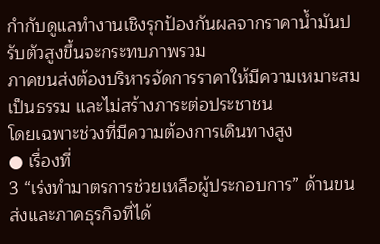กำกับดูแลทำงานเชิงรุกป้องกันผลจากราคาน้ำมันปรับตัวสูงขึ้นจะกระทบภาพรวม
ภาคขนส่งต้องบริหารจัดการราคาให้มีความเหมาะสม เป็นธรรม และไม่สร้างภาระต่อประชาชน
โดยเฉพาะช่วงที่มีความต้องการเดินทางสูง
● เรื่องที่
3 “เร่งทำมาตรการช่วยเหลือผู้ประกอบการ” ด้านขนส่งและภาคธุรกิจที่ได้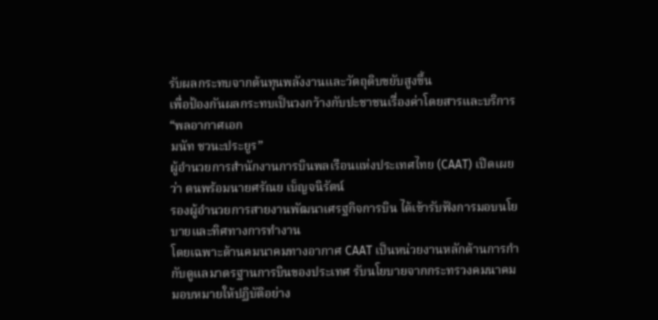รับผลกระทบจากต้นทุนพลังงานและวัตถุดิบขยับสูงขึ้น
เพื่อป้องกันผลกระทบเป็นวงกว้างกับปะชาชนเรื่องค่าโดยสารและบริการ
“พลอากาศเอก
มนัท ชวนะประยูร”
ผู้อำนวยการสำนักงานการบินพลเรือนแห่งประเทศไทย (CAAT) เปิดเผยว่า ตนพร้อมนายศรัณย เบ็ญจนิรัตน์
รองผู้อำนวยการสายงานพัฒนาเศรฐกิจการบิน ได้เข้ารับฟังการมอบนโยบายและทิศทางการทำงาน
โดยเฉพาะด้านคมนาคมทางอากาศ CAAT เป็นหน่วยงานหลักด้านการกำกับดูแลมาตรฐานการบินของประเทศ รับนโยบายจากกระทรวงคมนาคมมอบหมายให้ปฏิบัติอย่าง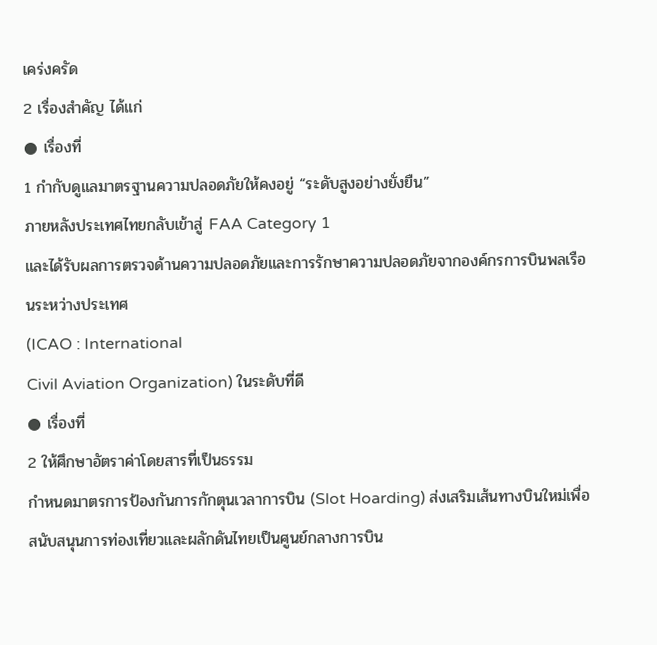เคร่งครัด
2 เรื่องสำคัญ ได้แก่
● เรื่องที่
1 กำกับดูแลมาตรฐานความปลอดภัยให้คงอยู่ “ระดับสูงอย่างยั่งยืน”
ภายหลังประเทศไทยกลับเข้าสู่ FAA Category 1
และได้รับผลการตรวจด้านความปลอดภัยและการรักษาความปลอดภัยจากองค์กรการบินพลเรือนระหว่างประเทศ
(ICAO : International
Civil Aviation Organization) ในระดับที่ดี
● เรื่องที่
2 ให้ศึกษาอัตราค่าโดยสารที่เป็นธรรม
กำหนดมาตรการป้องกันการกักตุนเวลาการบิน (Slot Hoarding) ส่งเสริมเส้นทางบินใหม่เพื่อสนับสนุนการท่องเที่ยวและผลักดันไทยเป็นศูนย์กลางการบิน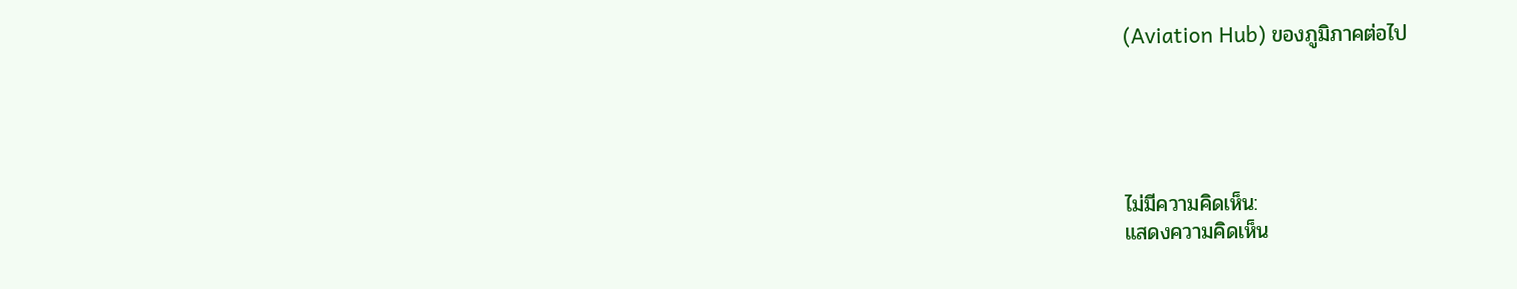(Aviation Hub) ของภูมิภาคต่อไป





ไม่มีความคิดเห็น:
แสดงความคิดเห็น